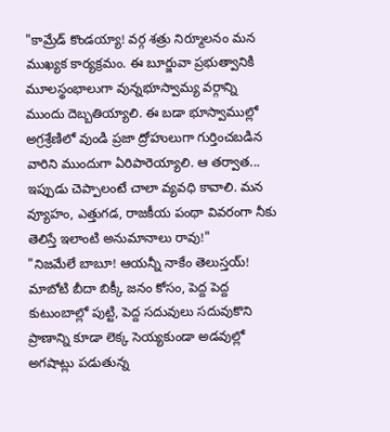"కామ్రేడ్ కొండయ్యా! వర్గ శత్రు నిర్మూలనం మన ముఖ్యక కార్యక్రమం. ఈ బూర్జువా ప్రభుత్వానికి మూలస్థంభాలుగా వున్నభూస్వామ్య వర్గాన్ని ముందు దెబ్బతియ్యాలి. ఈ బడా భూస్వాముల్లో అగ్రశ్రేణిలో వుండి ప్రజా ద్రోహులుగా గుర్తించబడిన వారిని ముందుగా ఏరిపారెయ్యాలి. ఆ తర్వాత... ఇప్పుడు చెప్పాలంటే చాలా వ్యవధి కావాలి. మన వ్యూహం, ఎత్తుగడ, రాజకీయ పంథా వివరంగా నీకు తెలిస్తే ఇలాంటి అనుమానాలు రావు!"
"నిజమేలే బాబూ! ఆయన్నీ నాకేం తెలుస్తయ్! మాబోటి బీదా బిక్కీ జనం కోసం, పెద్ద పెద్ద కుటుంబాల్లో పుట్టి, పెద్ద సదువులు సదువుకొని ప్రాణాన్ని కూడా లెక్క సెయ్యకుండా అడవుల్లో అగషాట్లు పడుతున్న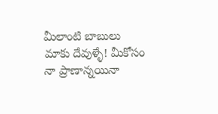మీలాంటి బాబులు మాకు దేవుళ్ళే! మీకోసం నా ప్రాణాన్నయినా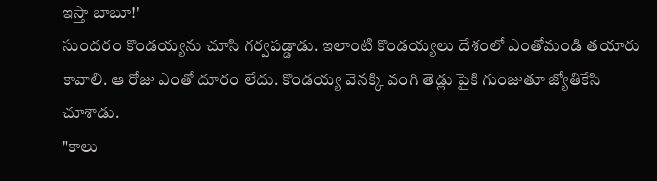ఇస్తా బాబూ!'
సుందరం కొండయ్యను చూసి గర్వపడ్డాడు. ఇలాంటి కొండయ్యలు దేశంలో ఎంతోమండి తయారు కావాలి. ఆ రోజు ఎంతో దూరం లేదు. కొండయ్య వెనక్కి వంగి తెడ్లు పైకి గుంజుతూ జ్యోతికేసి చూశాడు.
"కాలు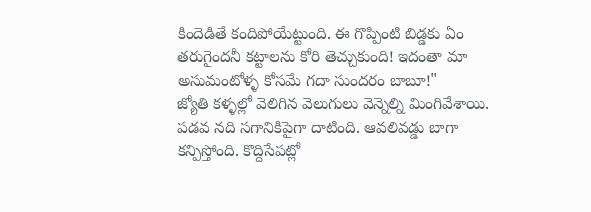కిందెడితే కందిపోయేట్టుంది. ఈ గొప్పింటి బిడ్డకు ఏం తరుగైందనీ కట్టాలను కోరి తెచ్చుకుంది! ఇదంతా మా అసుమంటోళ్ళ కోసమే గదా సుందరం బాబూ!"
జ్యోతి కళ్ళల్లో వెలిగిన వెలుగులు వెన్నెల్ని మింగివేశాయి. పడవ నది సగానికిపైగా దాటింది. ఆవలివడ్డు బాగా కన్పిస్తోంది. కొద్దిసేపట్లో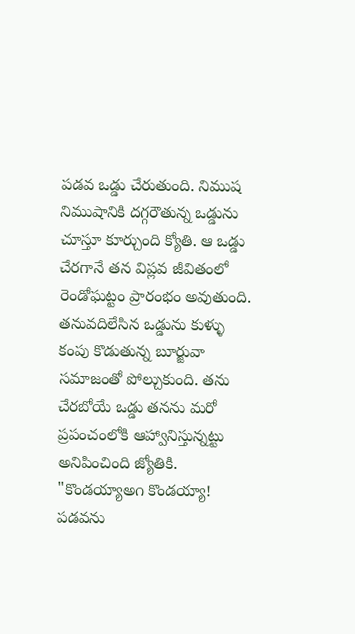పడవ ఒడ్డు చేరుతుంది. నిముష నిముషానికి దగ్గరౌతున్న ఒడ్డును చూస్తూ కూర్చుంది క్యోతి. ఆ ఒడ్డు చేరగానే తన విప్లవ జీవితంలో రెండోఘట్టం ప్రారంభం అవుతుంది. తనువదిలేసిన ఒడ్డును కుళ్ళు కంపు కొడుతున్న బూర్జువా సమాజంతో పోల్చుకుంది. తను చేరబోయే ఒడ్డు తనను మరో ప్రపంచంలోకి ఆహ్వానిస్తున్నట్టు అనిపించింది జ్యోతికి.
"కొండయ్యాఅ౧ కొండయ్యా! పడవను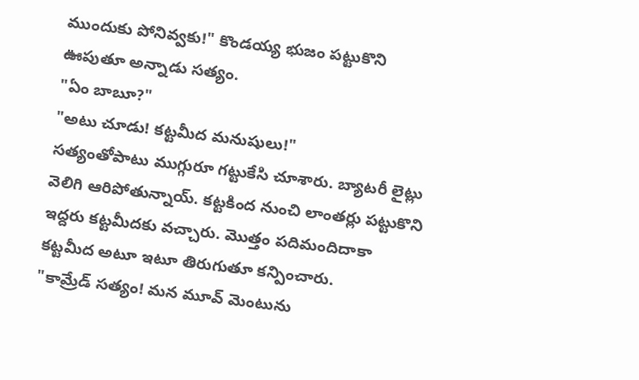ముందుకు పోనివ్వకు!" కొండయ్య భుజం పట్టుకొని ఊపుతూ అన్నాడు సత్యం.
"ఏం బాబూ?"
"అటు చూడు! కట్టమీద మనుషులు!"
సత్యంతోపాటు ముగ్గురూ గట్టుకేసి చూశారు. బ్యాటరీ లైట్లు వెలిగి ఆరిపోతున్నాయ్. కట్టకింద నుంచి లాంతర్లు పట్టుకొని ఇద్దరు కట్టమీదకు వచ్చారు. మొత్తం పదిమందిదాకా కట్టమీద అటూ ఇటూ తిరుగుతూ కన్పించారు.
"కామ్రేడ్ సత్యం! మన మూవ్ మెంటును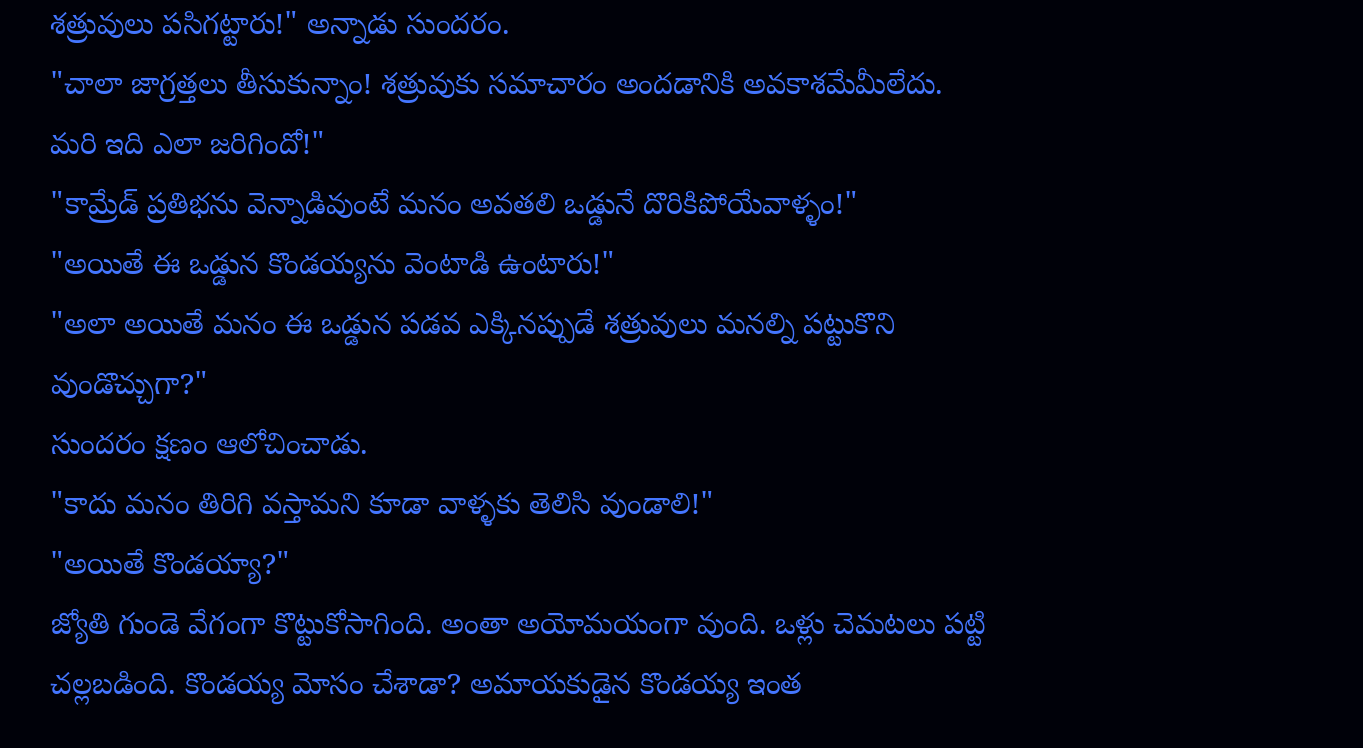శత్రువులు పసిగట్టారు!" అన్నాడు సుందరం.
"చాలా జాగ్రత్తలు తీసుకున్నాం! శత్రువుకు సమాచారం అందడానికి అవకాశమేమీలేదు. మరి ఇది ఎలా జరిగిందో!"
"కామ్రేడ్ ప్రతిభను వెన్నాడివుంటే మనం అవతలి ఒడ్డునే దొరికిపోయేవాళ్ళం!"
"అయితే ఈ ఒడ్డున కొండయ్యను వెంటాడి ఉంటారు!"
"అలా అయితే మనం ఈ ఒడ్డున పడవ ఎక్కినప్పుడే శత్రువులు మనల్ని పట్టుకొని వుండొచ్చుగా?"
సుందరం క్షణం ఆలోచించాడు.
"కాదు మనం తిరిగి వస్తామని కూడా వాళ్ళకు తెలిసి వుండాలి!"
"అయితే కొండయ్యా?"
జ్యోతి గుండె వేగంగా కొట్టుకోసాగింది. అంతా అయోమయంగా వుంది. ఒళ్లు చెమటలు పట్టి చల్లబడింది. కొండయ్య మోసం చేశాడా? అమాయకుడైన కొండయ్య ఇంత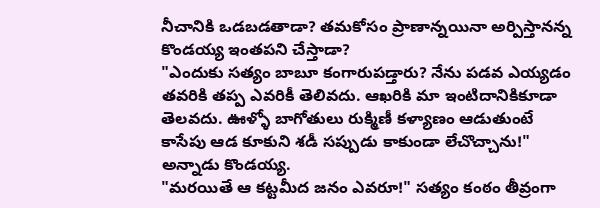నీచానికి ఒడబడతాడా? తమకోసం ప్రాణాన్నయినా అర్పిస్తానన్న కొండయ్య ఇంతపని చేస్తాడా?
"ఎందుకు సత్యం బాబూ కంగారుపడ్తారు? నేను పడవ ఎయ్యడం తవరికి తప్ప ఎవరికీ తెలివదు. ఆఖరికి మా ఇంటిదానికికూడా తెలవదు. ఊళ్ళో బాగోతులు రుక్మిణీ కళ్యాణం ఆడుతుంటే కాసేపు ఆడ కూకుని శడీ సప్పుడు కాకుండా లేచొచ్చాను!" అన్నాడు కొండయ్య.
"మరయితే ఆ కట్టమీద జనం ఎవరూ!" సత్యం కంఠం తీవ్రంగా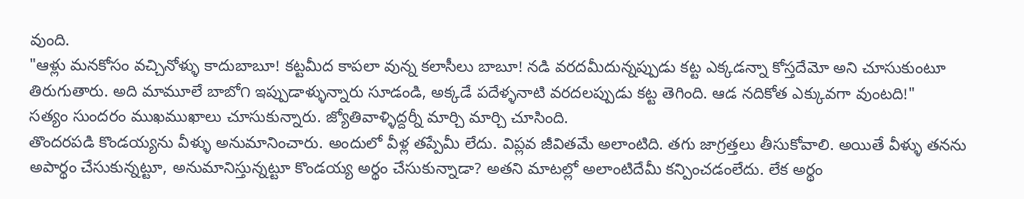వుంది.
"ఆళ్లు మనకోసం వచ్చినోళ్ళు కాదుబాబూ! కట్టమీద కాపలా వున్న కలాసీలు బాబూ! నడి వరదమీదున్నప్పుడు కట్ట ఎక్కడన్నా కోస్తదేమో అని చూసుకుంటూ తిరుగుతారు. అది మామూలే బాబో౧ ఇప్పుడాళ్ళున్నారు సూడండి, అక్కడే పదేళ్ళనాటి వరదలప్పుడు కట్ట తెగింది. ఆడ నదికోత ఎక్కువగా వుంటది!"
సత్యం సుందరం ముఖముఖాలు చూసుకున్నారు. జ్యోతివాళ్ళిద్దర్నీ మార్చి మార్చి చూసింది.
తొందరపడి కొండయ్యను వీళ్ళు అనుమానించారు. అందులో వీళ్ల తప్పేమీ లేదు. విప్లవ జీవితమే అలాంటిది. తగు జాగ్రత్తలు తీసుకోవాలి. అయితే వీళ్ళు తనను అపార్థం చేసుకున్నట్టూ, అనుమానిస్తున్నట్టూ కొండయ్య అర్థం చేసుకున్నాడా? అతని మాటల్లో అలాంటిదేమీ కన్పించడంలేదు. లేక అర్థం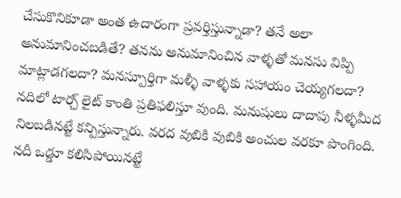చేసుకొనికూడా అంత ఉదారంగా ప్రవర్తిస్తున్నాడా? తనే అలా అనుమానించబడితే? తనను అనుమానించిన వాళ్ళతో మనసు విప్పి మాట్లాడగలదా? మనస్పూర్తిగా మళ్ళీ వాళ్ళకు సహాయం చెయ్యగలదా?
నదిలో టార్చ్ లైట్ కాంతి ప్రతిఫలిస్తూ వుంది. మనుషులు దాదాపు నీళ్ళమీద నిలబడినట్టే కన్పిస్తున్నారు. వరద వుబికి వుబికి అంచుల వరకూ పొంగింది. నదీ ఒడ్డూ కలిసిపోయినట్టే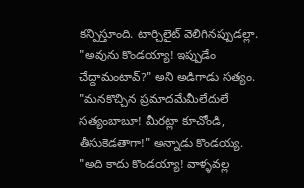కన్పిస్తూంది. టార్చిలైట్ వెలిగినప్పుడల్లా.
"అవును కొండయ్యా! ఇప్పుడేం చేద్దామంటావ్?" అని అడిగాడు సత్యం.
"మనకొచ్చిన ప్రమాదమేమీలేదులే సత్యంబాబూ! మీరట్లా కూచోండి, తీసుకెడతాగా!" అన్నాడు కొండయ్య.
"అది కాదు కొండయ్యా! వాళ్ళవల్ల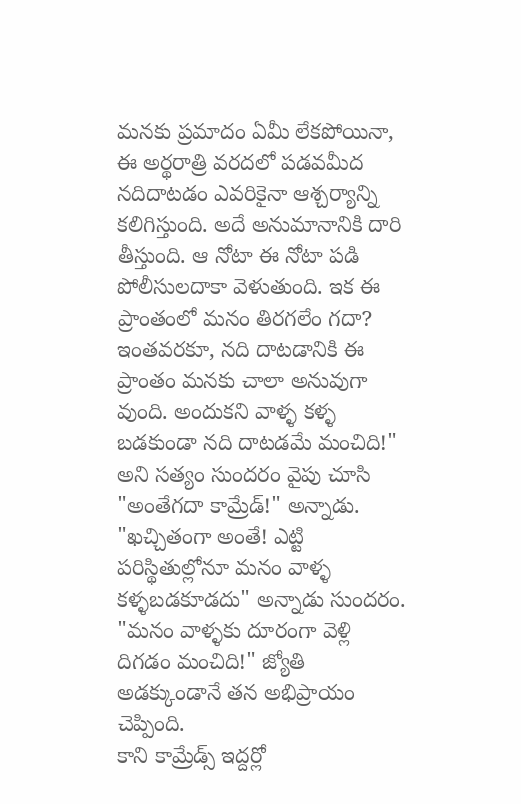మనకు ప్రమాదం ఏమీ లేకపోయినా, ఈ అర్థరాత్రి వరదలో పడవమీద నదిదాటడం ఎవరికైనా ఆశ్చర్యాన్ని కలిగిస్తుంది. అదే అనుమానానికి దారి తీస్తుంది. ఆ నోటా ఈ నోటా పడి పోలీసులదాకా వెళుతుంది. ఇక ఈ ప్రాంతంలో మనం తిరగలేం గదా? ఇంతవరకూ, నది దాటడానికి ఈ ప్రాంతం మనకు చాలా అనువుగా వుంది. అందుకని వాళ్ళ కళ్ళ బడకుండా నది దాటడమే మంచిది!"
అని సత్యం సుందరం వైపు చూసి "అంతేగదా కామ్రేడ్!" అన్నాడు.
"ఖచ్చితంగా అంతే! ఎట్టి పరిస్థితుల్లోనూ మనం వాళ్ళ కళ్ళబడకూడదు" అన్నాడు సుందరం.
"మనం వాళ్ళకు దూరంగా వెళ్లి దిగడం మంచిది!" జ్యోతి అడక్కుండానే తన అభిప్రాయం చెప్పింది.
కాని కామ్రేడ్స్ ఇద్దర్లో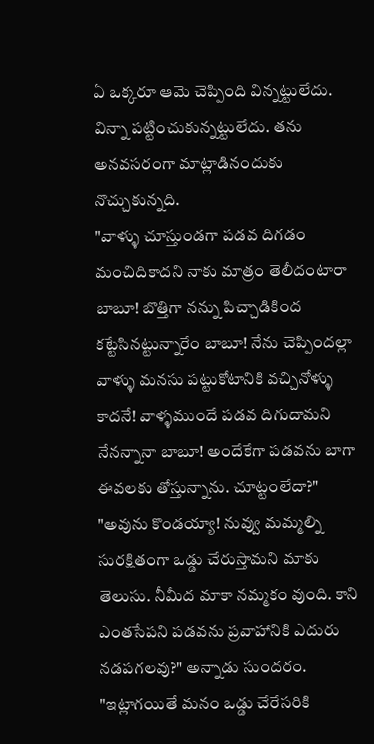ఏ ఒక్కరూ ఆమె చెప్పింది విన్నట్టులేదు. విన్నా పట్టించుకున్నట్టులేదు. తను అనవసరంగా మాట్లాడినందుకు నొచ్చుకున్నది.
"వాళ్ళు చూస్తుండగా పడవ దిగడం మంచిదికాదని నాకు మాత్రం తెలీదంటారా బాబూ! బొత్తిగా నన్ను పిచ్చాడికింద కట్టేసినట్టున్నారేం బాబూ! నేను చెప్పిందల్లా వాళ్ళు మనసు పట్టుకోటానికి వచ్చినోళ్ళు కాదనే! వాళ్ళముందే పడవ దిగుదామని నేనన్నానా బాబూ! అందేకేగా పడవను బాగా ఈవలకు తోస్తున్నాను. చూట్టంలేదా?"
"అవును కొండయ్యా! నువ్వు మమ్మల్ని సురక్షితంగా ఒడ్డు చేరుస్తామని మాకు తెలుసు. నీమీద మాకా నమ్మకం వుంది. కాని ఎంతసేపని పడవను ప్రవాహానికి ఎదురు నడపగలవు?" అన్నాడు సుందరం.
"ఇట్లాగయితే మనం ఒడ్డు చేరేసరికి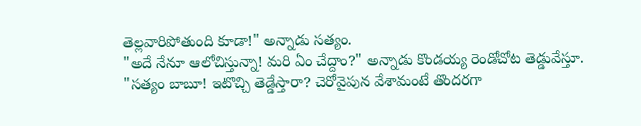తెల్లవారిపోతుంది కూడా!" అన్నాడు సత్యం.
"అదే నేనూ ఆలోచిస్తున్నా! మరి ఏం చేద్దాం?" అన్నాడు కొండయ్య రెండోచోట తెడ్డువేస్తూ.
"సత్యం బాబూ! ఇటొచ్చి తెడ్డేస్తారా? చెరోవైపున వేశామంటే తొందరగా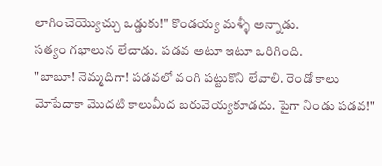లాగించెయ్యొచ్చు ఒడ్డుకు!" కొండయ్య మళ్ళీ అన్నాడు.
సత్యం గభాలున లేచాడు. పడవ అటూ ఇటూ ఒరిగింది.
"బాబూ! నెమ్మదిగా! పడవలో వంగి పట్టుకొని లేవాలి. రెండో కాలు మోపేదాకా మొదటి కాలుమీద బరువెయ్యకూడదు. పైగా నిండు పడవ!"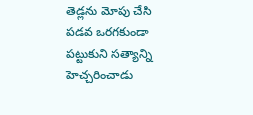తెడ్లను మోపు చేసి పడవ ఒరగకుండా పట్టుకుని సత్యాన్ని హెచ్చరించాడు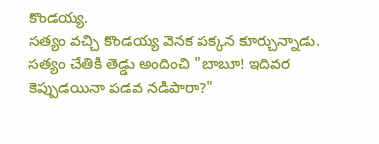కొండయ్య.
సత్యం వచ్చి కొండయ్య వెనక పక్కన కూర్చున్నాడు. సత్యం చేతికి తెడ్డు అందించి "బాబూ! ఇదివర కెప్పుడయినా పడవ నడిపారా?"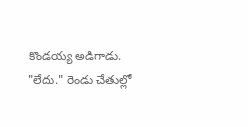కొండయ్య అడిగాడు.
"లేదు." రెండు చేతుల్లో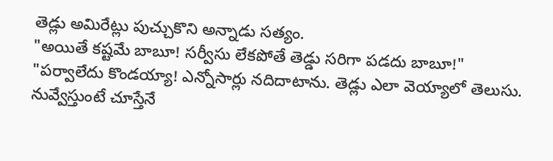తెడ్లు అమిరేట్లు పుచ్చుకొని అన్నాడు సత్యం.
"అయితే కష్టమే బాబూ! సర్వీసు లేకపోతే తెడ్డు సరిగా పడదు బాబూ!"
"పర్వాలేదు కొండయ్యా! ఎన్నోసార్లు నదిదాటాను. తెడ్లు ఎలా వెయ్యాలో తెలుసు. నువ్వేస్తుంటే చూస్తేనే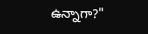ఉన్నాగా?"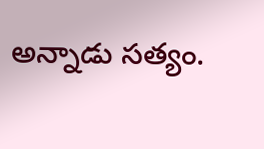అన్నాడు సత్యం.